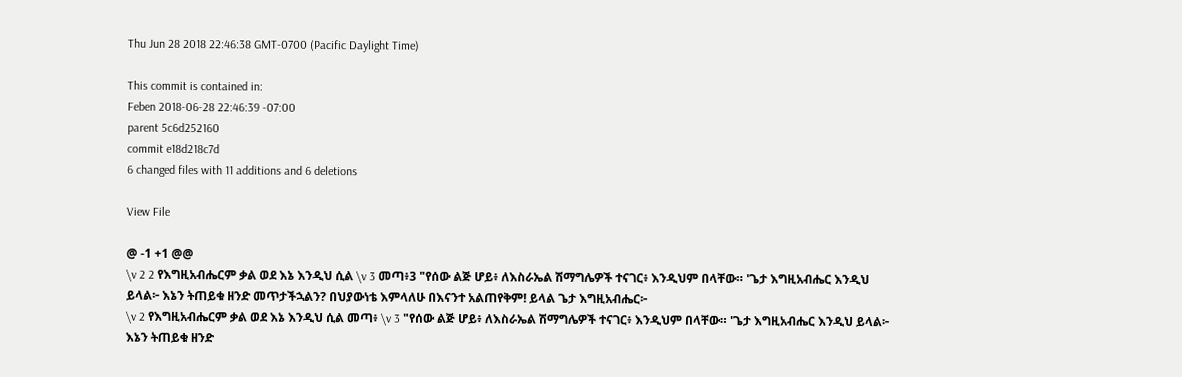Thu Jun 28 2018 22:46:38 GMT-0700 (Pacific Daylight Time)

This commit is contained in:
Feben 2018-06-28 22:46:39 -07:00
parent 5c6d252160
commit e18d218c7d
6 changed files with 11 additions and 6 deletions

View File

@ -1 +1 @@
\v 2 2 የእግዚአብሔርም ቃል ወደ እኔ እንዲህ ሲል \v 3 መጣ፥3 "የሰው ልጅ ሆይ፥ ለእስራኤል ሽማግሌዎች ተናገር፥ እንዲህም በላቸው። 'ጌታ እግዚአብሔር እንዲህ ይላል፦ እኔን ትጠይቁ ዘንድ መጥታችኋልን? በህያውነቴ እምላለሁ በእናንተ አልጠየቅም! ይላል ጌታ እግዚአብሔር፦
\v 2 የእግዚአብሔርም ቃል ወደ እኔ እንዲህ ሲል መጣ፥ \v 3 "የሰው ልጅ ሆይ፥ ለእስራኤል ሽማግሌዎች ተናገር፥ እንዲህም በላቸው። 'ጌታ እግዚአብሔር እንዲህ ይላል፦ እኔን ትጠይቁ ዘንድ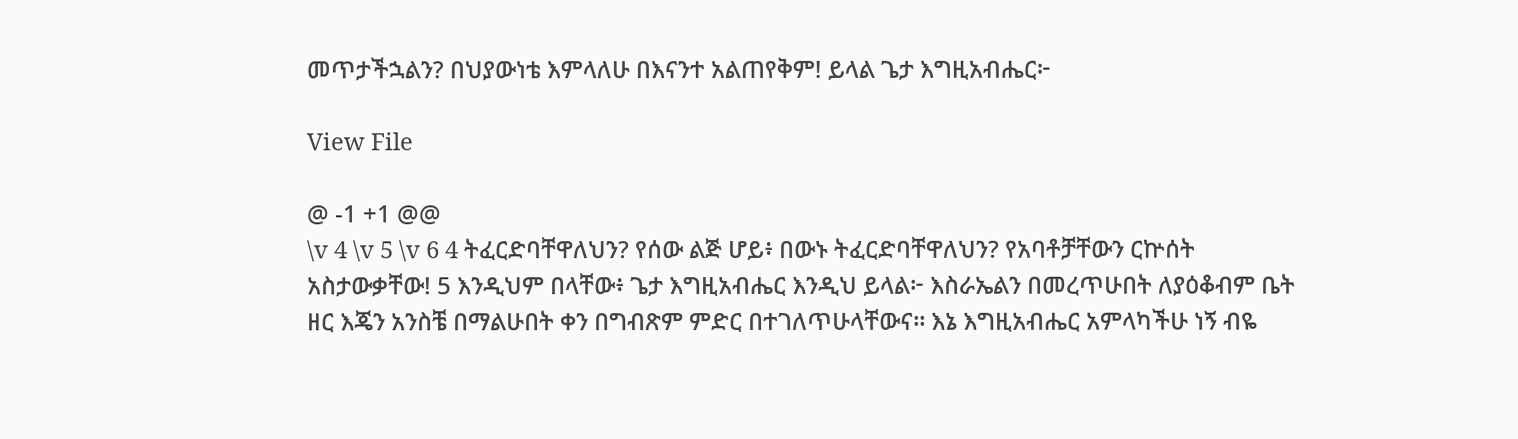መጥታችኋልን? በህያውነቴ እምላለሁ በእናንተ አልጠየቅም! ይላል ጌታ እግዚአብሔር፦

View File

@ -1 +1 @@
\v 4 \v 5 \v 6 4 ትፈርድባቸዋለህን? የሰው ልጅ ሆይ፥ በውኑ ትፈርድባቸዋለህን? የአባቶቻቸውን ርኵሰት አስታውቃቸው! 5 እንዲህም በላቸው፥ ጌታ እግዚአብሔር እንዲህ ይላል፦ እስራኤልን በመረጥሁበት ለያዕቆብም ቤት ዘር እጄን አንስቼ በማልሁበት ቀን በግብጽም ምድር በተገለጥሁላቸውና። እኔ እግዚአብሔር አምላካችሁ ነኝ ብዬ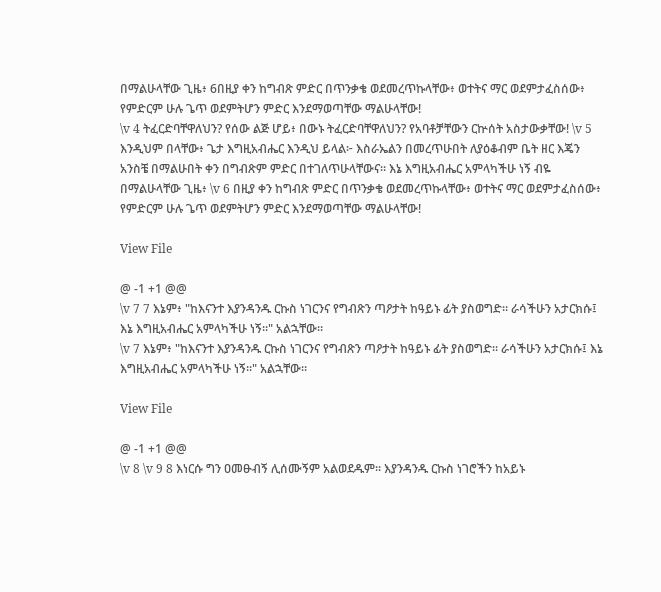በማልሁላቸው ጊዜ፥ 6በዚያ ቀን ከግብጽ ምድር በጥንቃቄ ወደመረጥኩላቸው፥ ወተትና ማር ወደምታፈስሰው፥ የምድርም ሁሉ ጌጥ ወደምትሆን ምድር እንደማወጣቸው ማልሁላቸው!
\v 4 ትፈርድባቸዋለህን? የሰው ልጅ ሆይ፥ በውኑ ትፈርድባቸዋለህን? የአባቶቻቸውን ርኵሰት አስታውቃቸው! \v 5 እንዲህም በላቸው፥ ጌታ እግዚአብሔር እንዲህ ይላል፦ እስራኤልን በመረጥሁበት ለያዕቆብም ቤት ዘር እጄን አንስቼ በማልሁበት ቀን በግብጽም ምድር በተገለጥሁላቸውና። እኔ እግዚአብሔር አምላካችሁ ነኝ ብዬ በማልሁላቸው ጊዜ፥ \v 6 በዚያ ቀን ከግብጽ ምድር በጥንቃቄ ወደመረጥኩላቸው፥ ወተትና ማር ወደምታፈስሰው፥ የምድርም ሁሉ ጌጥ ወደምትሆን ምድር እንደማወጣቸው ማልሁላቸው!

View File

@ -1 +1 @@
\v 7 7 እኔም፥ "ከእናንተ እያንዳንዱ ርኩስ ነገርንና የግብጽን ጣዖታት ከዓይኑ ፊት ያስወግድ። ራሳችሁን አታርክሱ፤ እኔ እግዚአብሔር አምላካችሁ ነኝ።" አልኋቸው።
\v 7 እኔም፥ "ከእናንተ እያንዳንዱ ርኩስ ነገርንና የግብጽን ጣዖታት ከዓይኑ ፊት ያስወግድ። ራሳችሁን አታርክሱ፤ እኔ እግዚአብሔር አምላካችሁ ነኝ።" አልኋቸው።

View File

@ -1 +1 @@
\v 8 \v 9 8 እነርሱ ግን ዐመፁብኝ ሊሰሙኝም አልወደዱም። እያንዳንዱ ርኩስ ነገሮችን ከአይኑ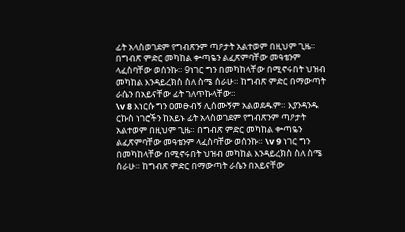ፊት አላስወገደም የግብጽንም ጣዖታት አልተወም በዚህም ጊዜ። በግብጽ ምድር መካከል ቍጣዬን ልፈጽምባቸው መዓቴንም ላፈስባቸው ወሰንኩ። 9ነገር ግን በመካከላቸው በሚኖሩበት ህዝብ መካከል እንዳይረክስ ስለ ስሜ ሰራሁ። ከግብጽ ምድር በማውጣት ራሴን በአይናቸው ፊት ገለጥኩላቸው።
\v 8 እነርሱ ግን ዐመፁብኝ ሊሰሙኝም አልወደዱም። እያንዳንዱ ርኩስ ነገሮችን ከአይኑ ፊት አላስወገደም የግብጽንም ጣዖታት አልተወም በዚህም ጊዜ። በግብጽ ምድር መካከል ቍጣዬን ልፈጽምባቸው መዓቴንም ላፈስባቸው ወሰንኩ። \v 9 ነገር ግን በመካከላቸው በሚኖሩበት ህዝብ መካከል እንዳይረክስ ስለ ስሜ ሰራሁ። ከግብጽ ምድር በማውጣት ራሴን በአይናቸው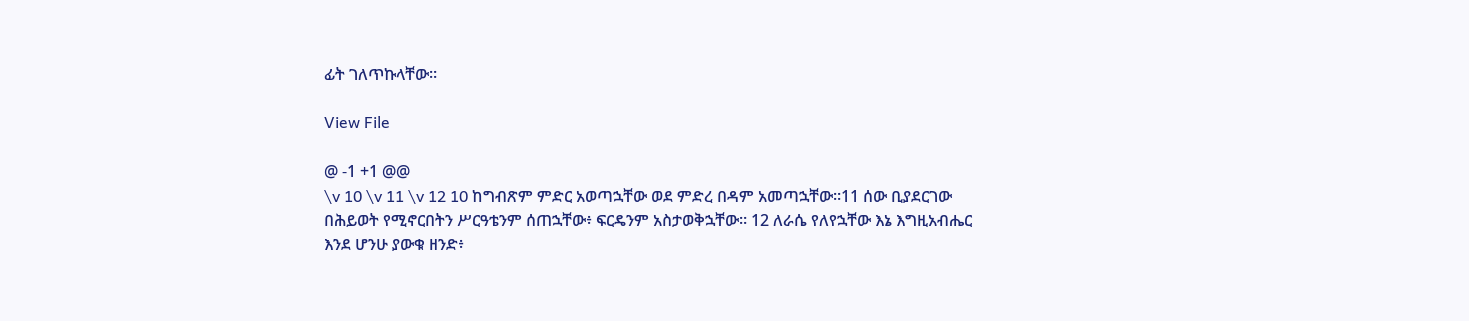ፊት ገለጥኩላቸው።

View File

@ -1 +1 @@
\v 10 \v 11 \v 12 10 ከግብጽም ምድር አወጣኋቸው ወደ ምድረ በዳም አመጣኋቸው።11 ሰው ቢያደርገው በሕይወት የሚኖርበትን ሥርዓቴንም ሰጠኋቸው፥ ፍርዴንም አስታወቅኋቸው። 12 ለራሴ የለየኋቸው እኔ እግዚአብሔር እንደ ሆንሁ ያውቁ ዘንድ፥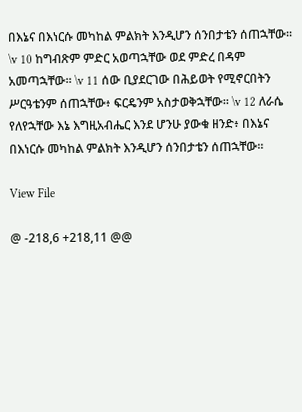በእኔና በእነርሱ መካከል ምልክት እንዲሆን ሰንበታቴን ሰጠኋቸው።
\v 10 ከግብጽም ምድር አወጣኋቸው ወደ ምድረ በዳም አመጣኋቸው። \v 11 ሰው ቢያደርገው በሕይወት የሚኖርበትን ሥርዓቴንም ሰጠኋቸው፥ ፍርዴንም አስታወቅኋቸው። \v 12 ለራሴ የለየኋቸው እኔ እግዚአብሔር እንደ ሆንሁ ያውቁ ዘንድ፥ በእኔና በእነርሱ መካከል ምልክት እንዲሆን ሰንበታቴን ሰጠኋቸው።

View File

@ -218,6 +218,11 @@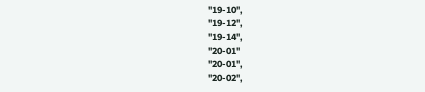"19-10",
"19-12",
"19-14",
"20-01"
"20-01",
"20-02",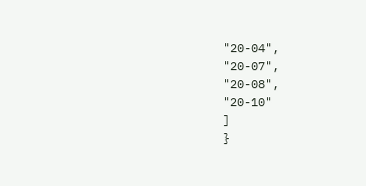"20-04",
"20-07",
"20-08",
"20-10"
]
}